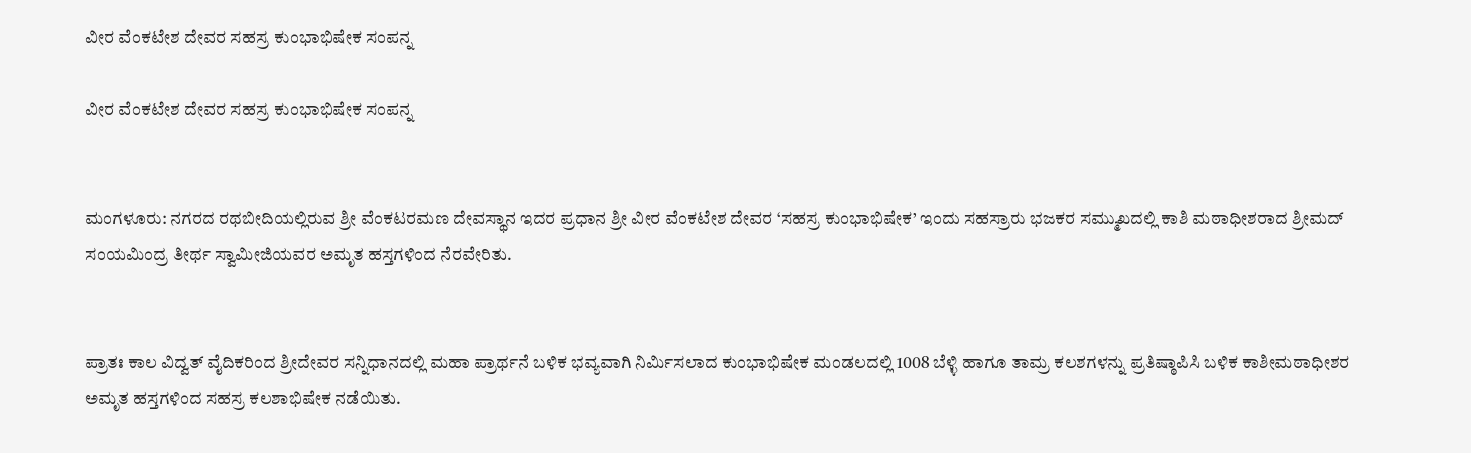ವೀರ ವೆಂಕಟೇಶ ದೇವರ ಸಹಸ್ರ ಕುಂಭಾಭಿಷೇಕ ಸಂಪನ್ನ

ವೀರ ವೆಂಕಟೇಶ ದೇವರ ಸಹಸ್ರ ಕುಂಭಾಭಿಷೇಕ ಸಂಪನ್ನ


ಮಂಗಳೂರು: ನಗರದ ರಥಬೀದಿಯಲ್ಲಿರುವ ಶ್ರೀ ವೆಂಕಟರಮಣ ದೇವಸ್ಥಾನ ಇದರ ಪ್ರಧಾನ ಶ್ರೀ ವೀರ ವೆಂಕಟೇಶ ದೇವರ ‘ಸಹಸ್ರ ಕುಂಭಾಭಿಷೇಕ’ ಇಂದು ಸಹಸ್ರಾರು ಭಜಕರ ಸಮ್ಮುಖದಲ್ಲಿ ಕಾಶಿ ಮಠಾಧೀಶರಾದ ಶ್ರೀಮದ್ ಸಂಯಮಿಂದ್ರ ತೀರ್ಥ ಸ್ವಾಮೀಜಿಯವರ ಅಮೃತ ಹಸ್ತಗಳಿಂದ ನೆರವೇರಿತು.


ಪ್ರಾತಃ ಕಾಲ ವಿದ್ವತ್ ವೈದಿಕರಿಂದ ಶ್ರೀದೇವರ ಸನ್ನಿಧಾನದಲ್ಲಿ ಮಹಾ ಪ್ರಾರ್ಥನೆ ಬಳಿಕ ಭವ್ಯವಾಗಿ ನಿರ್ಮಿಸಲಾದ ಕುಂಭಾಭಿಷೇಕ ಮಂಡಲದಲ್ಲಿ 1008 ಬೆಳ್ಳಿ ಹಾಗೂ ತಾಮ್ರ ಕಲಶಗಳನ್ನು ಪ್ರತಿಷ್ಠಾಪಿಸಿ ಬಳಿಕ ಕಾಶೀಮಠಾಧೀಶರ ಅಮೃತ ಹಸ್ತಗಳಿಂದ ಸಹಸ್ರ ಕಲಶಾಭಿಷೇಕ ನಡೆಯಿತು.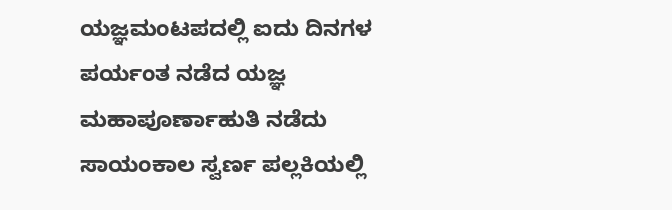ಯಜ್ಞಮಂಟಪದಲ್ಲಿ ಐದು ದಿನಗಳ ಪರ್ಯಂತ ನಡೆದ ಯಜ್ಞ ಮಹಾಪೂರ್ಣಾಹುತಿ ನಡೆದು ಸಾಯಂಕಾಲ ಸ್ವರ್ಣ ಪಲ್ಲಕಿಯಲ್ಲಿ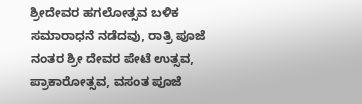ಶ್ರೀದೇವರ ಹಗಲೋತ್ಸವ ಬಳಿಕ ಸಮಾರಾಧನೆ ನಡೆದವು, ರಾತ್ರಿ ಪೂಜೆ ನಂತರ ಶ್ರೀ ದೇವರ ಪೇಟೆ ಉತ್ಸವ, ಪ್ರಾಕಾರೋತ್ಸವ, ವಸಂತ ಪೂಜೆ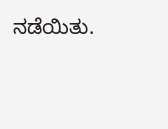ನಡೆಯಿತು.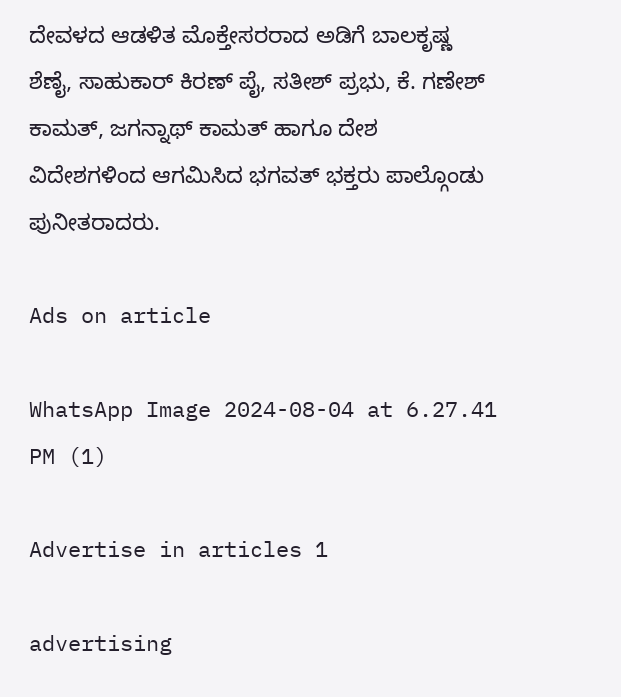ದೇವಳದ ಆಡಳಿತ ಮೊಕ್ತೇಸರರಾದ ಅಡಿಗೆ ಬಾಲಕೃಷ್ಣ ಶೆಣೈ, ಸಾಹುಕಾರ್ ಕಿರಣ್ ಪೈ, ಸತೀಶ್ ಪ್ರಭು, ಕೆ. ಗಣೇಶ್ ಕಾಮತ್, ಜಗನ್ನಾಥ್ ಕಾಮತ್ ಹಾಗೂ ದೇಶ ವಿದೇಶಗಳಿಂದ ಆಗಮಿಸಿದ ಭಗವತ್ ಭಕ್ತರು ಪಾಲ್ಗೊಂಡು ಪುನೀತರಾದರು.

Ads on article

WhatsApp Image 2024-08-04 at 6.27.41 PM (1)

Advertise in articles 1

advertising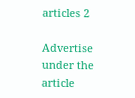articles 2

Advertise under the article